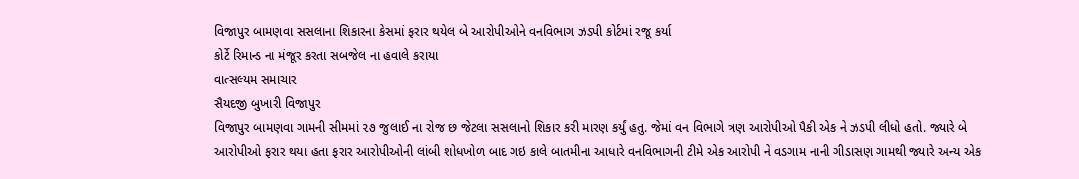વિજાપુર બામણવા સસલાના શિકારના કેસમાં ફરાર થયેલ બે આરોપીઓને વનવિભાગ ઝડપી કોર્ટમાં રજૂ કર્યા
કોર્ટે રિમાન્ડ ના મંજૂર કરતા સબજેલ ના હવાલે કરાયા
વાત્સલ્યમ સમાચાર
સૈયદજી બુખારી વિજાપુર
વિજાપુર બામણવા ગામની સીમમાં ૨૭ જુલાઈ ના રોજ છ જેટલા સસલાનો શિકાર કરી મારણ કર્યું હતુ. જેમાં વન વિભાગે ત્રણ આરોપીઓ પૈકી એક ને ઝડપી લીધો હતો. જ્યારે બે આરોપીઓ ફરાર થયા હતા ફરાર આરોપીઓની લાંબી શોધખોળ બાદ ગઇ કાલે બાતમીના આધારે વનવિભાગની ટીમે એક આરોપી ને વડગામ નાની ગીડાસણ ગામથી જ્યારે અન્ય એક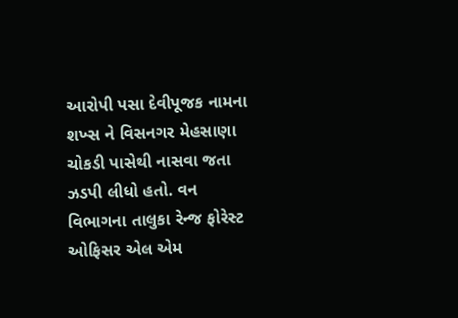આરોપી પસા દેવીપૂજક નામના શખ્સ ને વિસનગર મેહસાણા ચોકડી પાસેથી નાસવા જતા ઝડપી લીધો હતો. વન વિભાગના તાલુકા રેન્જ ફોરેસ્ટ ઓફિસર એલ એમ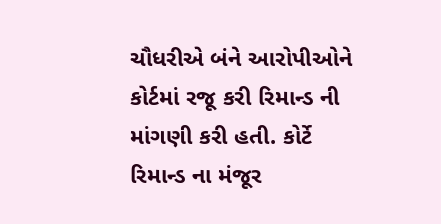ચૌધરીએ બંને આરોપીઓને કોર્ટમાં રજૂ કરી રિમાન્ડ ની માંગણી કરી હતી. કોર્ટે રિમાન્ડ ના મંજૂર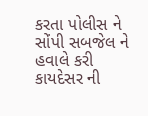કરતા પોલીસ ને સોંપી સબજેલ ને હવાલે કરી કાયદેસર ની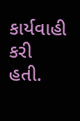કાર્યવાહી કરી હતી.